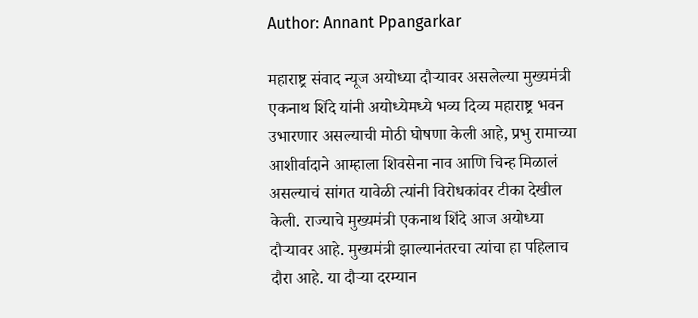Author: Annant Ppangarkar

महाराष्ट्र संवाद न्यूज अयोध्या दौऱ्यावर असलेल्या मुख्यमंत्री एकनाथ शिंदे यांनी अयोध्येमध्ये भव्य दिव्य महाराष्ट्र भवन उभारणार असल्याची मोठी घोषणा केली आहे, प्रभु रामाच्या आशीर्वादाने आम्हाला शिवसेना नाव आणि चिन्ह मिळालं असल्याचं सांगत यावेळी त्यांनी विरोधकांवर टीका देखील केली. राज्याचे मुख्यमंत्री एकनाथ शिंदे आज अयोध्या दौऱ्यावर आहे. मुख्यमंत्री झाल्यानंतरचा त्यांचा हा पहिलाच दौरा आहे. या दौऱ्या दरम्यान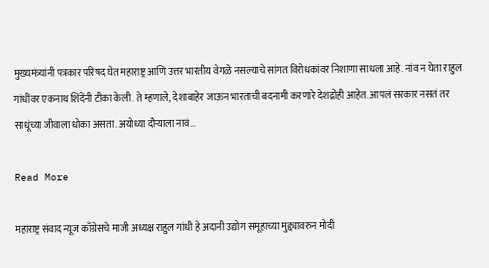मुख्यमंत्र्यांनी पत्रकार परिषद घेत महाराष्ट्र आणि उत्तर भारतीय वेगळे नसल्याचे सांगत विरोधकांवर निशाणा साधला आहे. नांव न घेता राहुल गांधींवर एकनाथ शिंदेंनी टीका केली. ते म्हणाले, देशाबाहेर जाऊन भारताची बदनामी करणारे देशद्रोही आहेत. आपलं सरकार नसतं तर साधूंच्या जीवाला धोका असता. अयोध्या दौऱ्याला नावं…

Read More

महाराष्ट्र संवाद न्यूज काँग्रेसचे माजी अध्यक्ष राहुल गांधी हे अदानी उद्योग समूहाच्या मुद्द्यावरुन मोदी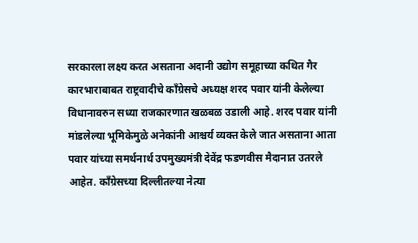सरकारला लक्ष्य करत असताना अदानी उद्योग समूहाच्या कथित गैर कारभाराबाबत राष्ट्रवादीचे काँग्रेसचे अध्यक्ष शरद पवार यांनी केलेल्या विधानावरुन सध्या राजकारणात खळबळ उडाली आहे. शरद पवार यांनी मांडलेल्या भूमिकेमुळे अनेकांनी आश्चर्य व्यक्त केले जात असताना आता पवार यांच्या समर्थनार्थ उपमुख्यमंत्री देवेंद्र फडणवीस मैदानात उतरले आहेत. काँग्रेसच्या दिल्लीतल्या नेत्या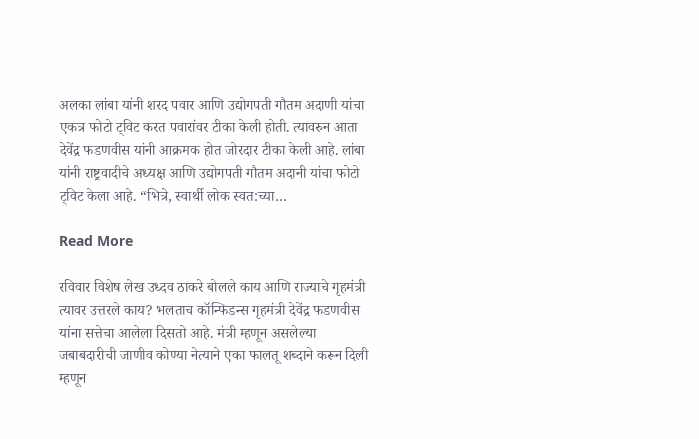अलका लांबा यांनी शरद पवार आणि उद्योगपती गौतम अदाणी यांचा एकत्र फोटो ट्विट करत पवारांवर टीका केली होती. त्यावरुन आता देवेंद्र फडणवीस यांनी आक्रमक होत जोरदार टीका केली आहे. लांबा यांनी राष्ट्रवादीचे अध्यक्ष आणि उद्योगपती गौतम अदानी यांचा फोटो ट्विट केला आहे. “भित्रे, स्वार्थी लोक स्वत:च्या…

Read More

रविवार विशेष लेख उध्दव ठाकरे बोलले काय आणि राज्याचे गृहमंत्री त्यावर उत्तरले काय? भलताच कॉन्फिडन्स गृहमंत्री देवेंद्र फडणवीस यांना सत्तेचा आलेला दिसतो आहे. मंत्री म्हणून असलेल्या जबाबदारीची जाणीव कोण्या नेत्याने एका फालतू शब्दाने करून दिली म्हणून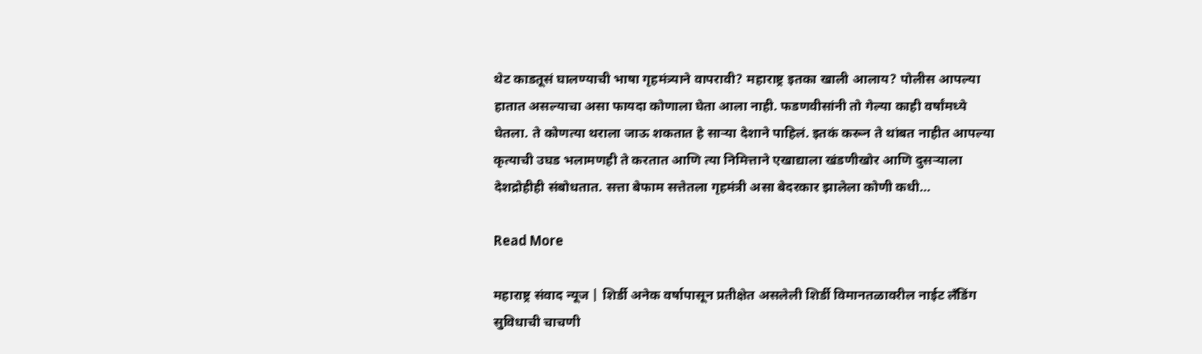थेट काडतूसं घालण्याची भाषा गृहमंत्र्याने वापरावी? महाराष्ट्र इतका खाली आलाय? पोलीस आपल्या हातात असल्याचा असा फायदा कोणाला घेता आला नाही. फडणवीसांनी तो गेल्या काही वर्षांमध्ये घेतला. ते कोणत्या थराला जाऊ शकतात हे सार्‍या देशाने पाहिलं. इतकं करून ते थांबत नाहीत आपल्या कृत्याची उघड भलामणही ते करतात आणि त्या निमित्ताने एखाद्याला खंडणीखोर आणि दुसर्‍याला देशद्रोहीही संबोधतात. सत्ता बेफाम सत्तेतला गृहमंत्री असा बेदरकार झालेला कोणी कधी…

Read More

महाराष्ट्र संवाद न्यूज | शिर्डी अनेक वर्षापासून प्रतीक्षेत असलेली शिर्डी विमानतळावरील नाईट लँडिंग सुविधाची चाचणी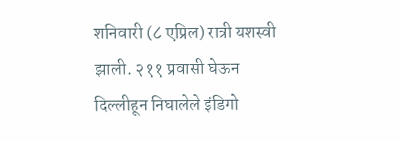शनिवारी (८ एप्रिल) रात्री यशस्वी झाली. २११ प्रवासी घेऊन दिल्लीहून निघालेले इंडिगो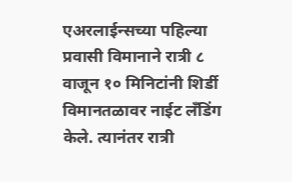एअरलाईन्सच्या पहिल्या प्रवासी विमानाने रात्री ८ वाजून १० मिनिटांनी शिर्डी विमानतळावर नाईट लँडिंग केले. त्यानंतर रात्री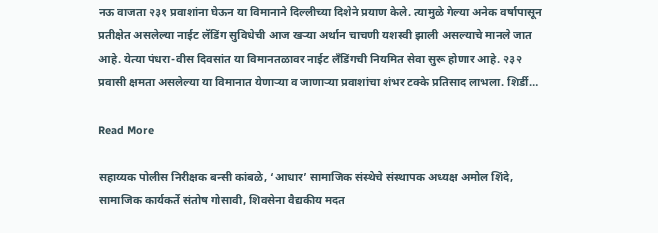नऊ वाजता २३१ प्रवाशांना घेऊन या विमानाने दिल्लीच्या दिशेने प्रयाण केले. त्यामुळे गेल्या अनेक वर्षापासून प्रतीक्षेत असलेल्या नाईट लॅडिंग सुविधेची आज खऱ्या अर्थान चाचणी यशस्वी झाली असल्याचे मानले जात आहे. येत्या पंधरा-वीस दिवसांत या विमानतळावर नाईट लँडिंगची नियमित सेवा सुरू होणार आहे‌. २३२ प्रवासी क्षमता असलेल्या या विमानात येणाऱ्या व जाणाऱ्या प्रवाशांचा शंभर टक्के प्रतिसाद लाभला. शिर्डी…

Read More

सहाय्यक पोलीस निरीक्षक बन्सी कांबळे, ‘आधार’ सामाजिक संस्थेचे संस्थापक अध्यक्ष अमोल शिंदे, सामाजिक कार्यकर्ते संतोष गोसावी, शिवसेना वैद्यकीय मदत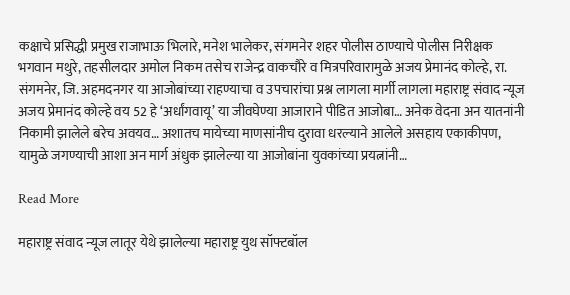कक्षाचे प्रसिद्धी प्रमुख राजाभाऊ भिलारे, मनेश भालेकर, संगमनेर शहर पोलीस ठाण्याचे पोलीस निरीक्षक भगवान मथुरे, तहसीलदार अमोल निकम तसेच राजेन्द्र वाकचौरे व मित्रपरिवारामुळे अजय प्रेमानंद कोल्हे, रा. संगमनेर, जि. अहमदनगर या आजोबांच्या राहण्याचा व उपचारांचा प्रश्न लागला मार्गी लागला महाराष्ट्र संवाद न्यूज अजय प्रेमानंद कोल्हे वय 52 हे ‘अर्धांगवायू’ या जीवघेण्या आजाराने पीडित आजोबा… अनेक वेदना अन यातनांनी निकामी झालेले बरेच अवयव… अशातच मायेच्या माणसांनीच दुरावा धरल्याने आलेले असहाय एकाकीपण, यामुळे जगण्याची आशा अन मार्ग अंधुक झालेल्या या आजोबांना युवकांच्या प्रयत्नांनी…

Read More

महाराष्ट्र संवाद न्यूज लातूर येथे झालेल्या महाराष्ट्र युथ सॉफ्टबॉल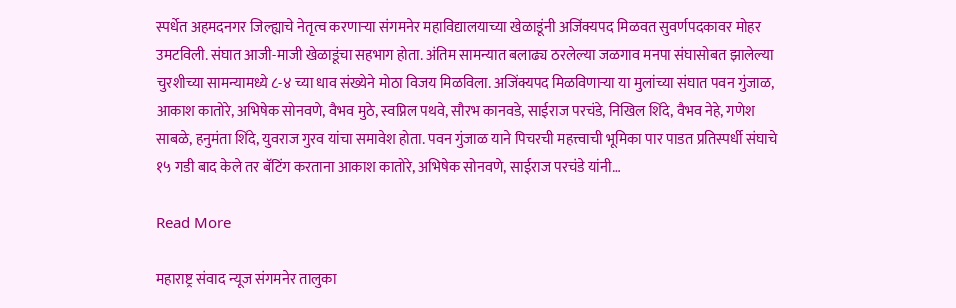स्पर्धेत अहमदनगर जिल्ह्याचे नेतृत्व करणाऱ्या संगमनेर महाविद्यालयाच्या खेळाडूंनी अजिंक्यपद मिळवत सुवर्णपदकावर मोहर उमटविली. संघात आजी-माजी खेळाडूंचा सहभाग होता. अंतिम सामन्यात बलाढ्य ठरलेल्या जळगाव मनपा संघासोबत झालेल्या चुरशीच्या सामन्यामध्ये ८-४ च्या धाव संख्येने मोठा विजय मिळविला. अजिंक्यपद मिळविणाऱ्या या मुलांच्या संघात पवन गुंजाळ, आकाश कातोरे, अभिषेक सोनवणे, वैभव मुठे, स्वप्निल पथवे, सौरभ कानवडे, साईराज परचंडे, निखिल शिंदे, वैभव नेहे, गणेश साबळे, हनुमंता शिंदे, युवराज गुरव यांचा समावेश होता. पवन गुंजाळ याने पिचरची महत्त्वाची भूमिका पार पाडत प्रतिस्पर्धी संघाचे १५ गडी बाद केले तर बॅटिंग करताना आकाश कातोरे, अभिषेक सोनवणे, साईराज परचंडे यांनी…

Read More

महाराष्ट्र संवाद न्यूज संगमनेर तालुका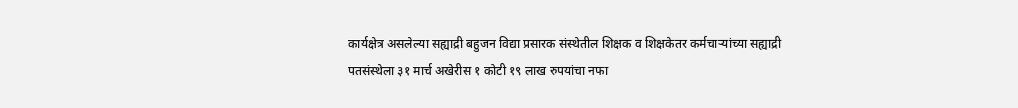कार्यक्षेत्र असलेल्या सह्याद्री बहुजन विद्या प्रसारक संस्थेतील शिक्षक व शिक्षकेतर कर्मचाऱ्यांच्या सह्याद्री पतसंस्थेला ३१ मार्च अखेरीस १ कोटी १९ लाख रुपयांचा नफा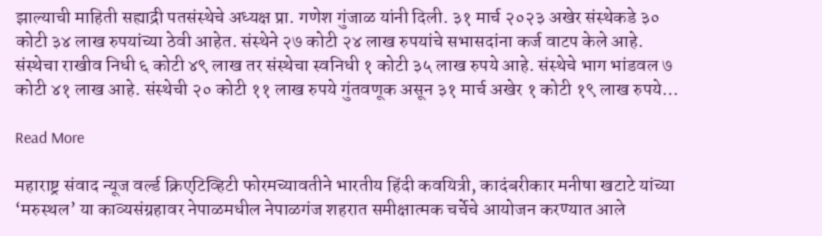झाल्याची माहिती सह्याद्री पतसंस्थेचे अध्यक्ष प्रा. गणेश गुंजाळ यांनी दिली. ३१ मार्च २०२३ अखेर संस्थेकडे ३० कोटी ३४ लाख रुपयांच्या ठेवी आहेत. संस्थेने २७ कोटी २४ लाख रुपयांचे सभासदांना कर्ज वाटप केले आहे. संस्थेचा राखीव निधी ६ कोटी ४९ लाख तर संस्थेचा स्वनिधी १ कोटी ३५ लाख रुपये आहे. संस्थेचे भाग भांडवल ७ कोटी ४१ लाख आहे. संस्थेची २० कोटी ११ लाख रुपये गुंतवणूक असून ३१ मार्च अखेर १ कोटी १९ लाख रुपये…

Read More

महाराष्ट्र संवाद न्यूज वर्ल्ड क्रिएटिव्हिटी फोरमच्यावतीने भारतीय हिंदी कवयित्री, कादंबरीकार मनीषा खटाटे यांच्या ‘मरुस्थल’ या काव्यसंग्रहावर नेपाळमधील नेपाळगंज शहरात समीक्षात्मक चर्चेचे आयोजन करण्यात आले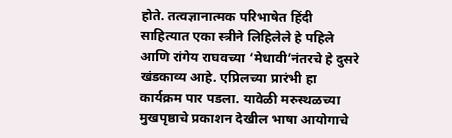होते. तत्वज्ञानात्मक परिभाषेत हिंदी साहित्यात एका स्त्रीने लिहिलेले हे पहिले आणि रांगेय राघवच्या ‘मेधावी’नंतरचे हे दुसरे खंडकाव्य आहे. एप्रिलच्या प्रारंभी हा कार्यक्रम पार पडला. यावेळी मरुस्थळच्या मुखपृष्ठाचे प्रकाशन देखील भाषा आयोगाचे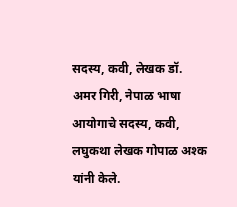सदस्य, कवी, लेखक डॉ. अमर गिरी, नेपाळ भाषा आयोगाचे सदस्य, कवी, लघुकथा लेखक गोपाळ अश्क यांनी केले.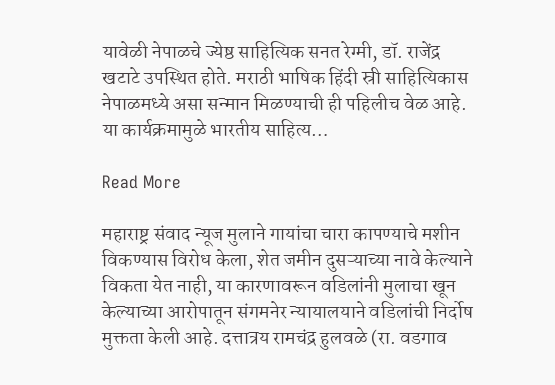यावेळी नेपाळचे ज्येष्ठ साहित्यिक सनत रेग्मी, डॉ. राजेंद्र खटाटे उपस्थित होते. मराठी भाषिक हिंदी स्री साहित्यिकास नेपाळमध्ये असा सन्मान मिळण्याची ही पहिलीच वेळ आहे. या कार्यक्रमामुळे भारतीय साहित्य…

Read More

महाराष्ट्र संवाद न्यूज मुलाने गायांचा चारा कापण्याचे मशीन विकण्यास विरोध केला, शेत जमीन दुसऱ्याच्या नावे केल्याने विकता येत नाही, या कारणावरून वडिलांनी मुलाचा खून केल्याच्या आरोपातून संगमनेर न्यायालयाने वडिलांची निर्दोष मुक्तता केली आहे. दत्तात्रय रामचंद्र हुलवळे (रा. वडगाव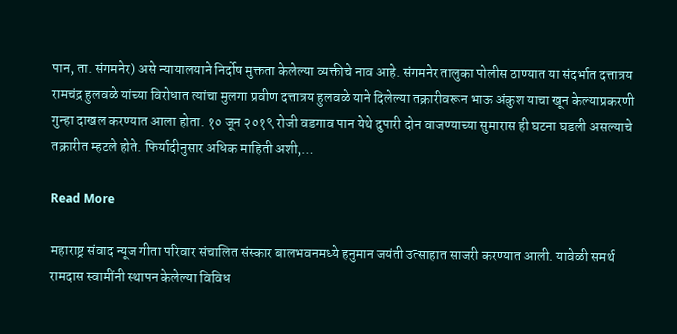पान, ता. संगमनेर) असे न्यायालयाने निर्दोष मुक्तता केलेल्या व्यक्तीचे नाव आहे. संगमनेर तालुका पोलीस ठाण्यात या संदर्भात दत्तात्रय रामचंद्र हुलवळे यांच्या विरोधात त्यांचा मुलगा प्रवीण दत्तात्रय हुलवळे याने दिलेल्या तक्रारीवरून भाऊ अंकुश याचा खून केल्याप्रकरणी गुन्हा दाखल करण्यात आला होता. १० जून २०१९ रोजी वडगाव पान येथे दुपारी दोन वाजण्याच्या सुमारास ही घटना घडली असल्याचे तक्रारीत म्हटले होते. फिर्यादीनुसार अधिक माहिती अशी,…

Read More

महाराष्ट्र संवाद न्यूज गीता परिवार संचालित संस्कार बालभवनमध्ये हनुमान जयंती उत्साहात साजरी करण्यात आली. यावेळी समर्थ रामदास स्वामींनी स्थापन केलेल्या विविध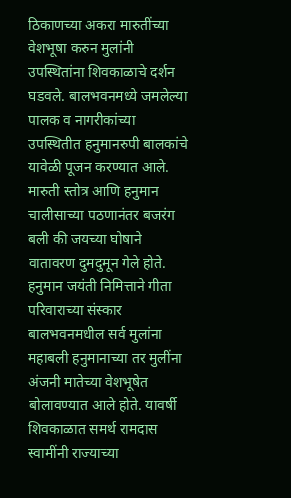ठिकाणच्या अकरा मारुतींच्या वेशभूषा करुन मुलांनी उपस्थितांना शिवकाळाचे दर्शन घडवले. बालभवनमध्ये जमलेल्या पालक व नागरीकांच्या उपस्थितीत हनुमानरुपी बालकांचे यावेळी पूजन करण्यात आले. मारुती स्तोत्र आणि हनुमान चालीसाच्या पठणानंतर बजरंग बली की जयच्या घोषाने वातावरण दुमदुमून गेले होते. हनुमान जयंती निमित्ताने गीता परिवाराच्या संस्कार बालभवनमधील सर्व मुलांना महाबली हनुमानाच्या तर मुलींना अंजनी मातेच्या वेशभूषेत बोलावण्यात आले होते. यावर्षी शिवकाळात समर्थ रामदास स्वामींनी राज्याच्या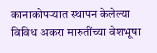कानाकोपर्‍यात स्थापन केलेल्या विविध अकरा मारुतींच्या वेशभूषा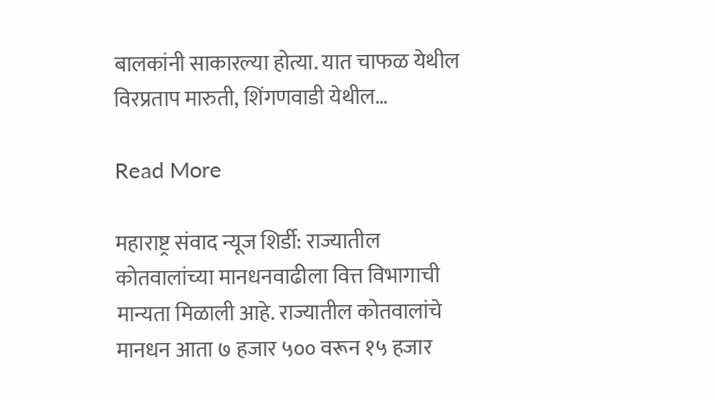बालकांनी साकारल्या होत्या. यात चाफळ येथील विरप्रताप मारुती, शिंगणवाडी येथील…

Read More

महाराष्ट्र संवाद न्यूज शिर्डी: राज्यातील कोतवालांच्या मानधनवाढीला वित्त विभागाची मान्यता मिळाली आहे. राज्यातील कोतवालांचे मानधन आता ७ हजार ५०० वरून १५ हजार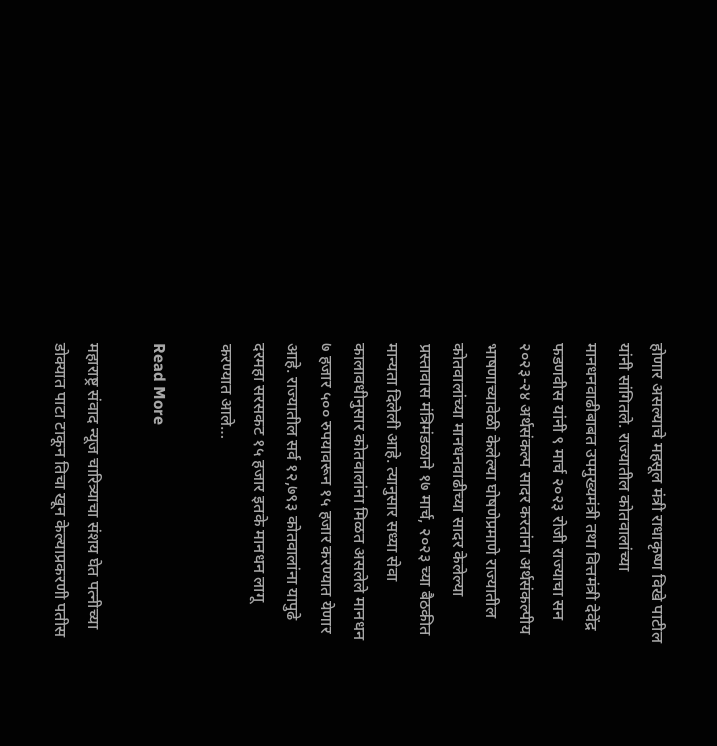होणार असल्याचे महसूल मंत्री राधाकृष्ण विखे पाटील यांनी सांगितले. राज्यातील कोतवालांच्या मानधनवाढीबाबत उपमुख्यमंत्री तथा वित्तमंत्री देवेंद्र फडणवीस यांनी ९ मार्च २०२३ रोजी राज्याचा सन २०२३-२४ अर्थसंकल्प सादर करतांना अर्थसंकल्पीय भाषणाच्यावेळी केलेल्या घोषणेप्रमाणे राज्यातील कोतवालांच्या मानधनवाढीच्या सादर केलेल्या प्रस्तावास मंत्रिमंडळाने १७ मार्च, २०२३ च्या बैठकीत मान्यता दिलेली आहे. त्यानुसार सध्या सेवा कालावधीनुसार कोतवालांना मिळत असलेले मानधन ७ हजार ५०० रुपयावरून १५ हजार करण्यात येणार आहे. राज्यातील सर्व १२,७९३ कोतवालांना यापुढे दरमहा सरसकट १५ हजार इतके मानधन लागू करण्यात आले…

Read More

महाराष्ट्र संवाद न्यूज चारित्र्याचा संशय घेत पत्नीच्या डोक्यात पाटा टाकून तिचा खून केल्याप्रकरणी पतीस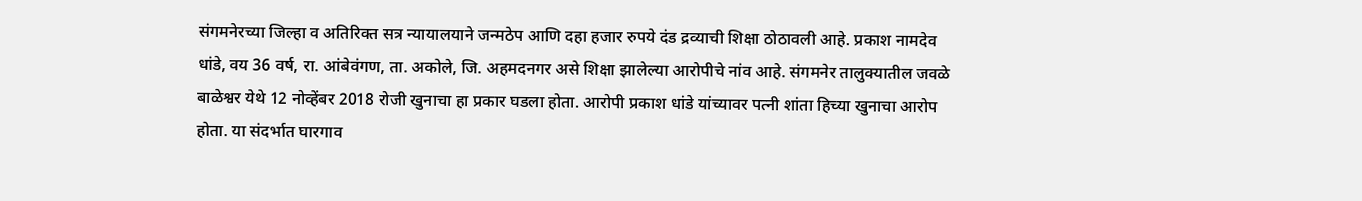संगमनेरच्या जिल्हा व अतिरिक्त सत्र न्यायालयाने जन्मठेप आणि दहा हजार रुपये दंड द्रव्याची शिक्षा ठोठावली आहे. प्रकाश नामदेव धांडे, वय 36 वर्ष, रा. आंबेवंगण, ता. अकोले, जि. अहमदनगर असे शिक्षा झालेल्या आरोपीचे नांव आहे. संगमनेर तालुक्यातील जवळे बाळेश्वर येथे 12 नोव्हेंबर 2018 रोजी खुनाचा हा प्रकार घडला होता. आरोपी प्रकाश धांडे यांच्यावर पत्नी शांता हिच्या खुनाचा आरोप होता. या संदर्भात घारगाव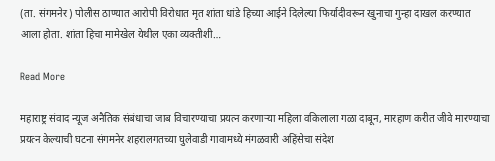(ता. संगमनेर) पोलीस ठाण्यात आरोपी विरोधात मृत शांता धांडे हिच्या आईने दिलेल्या फिर्यादीवरून खुनाचा गुन्हा दाखल करण्यात आला होता. शांता हिचा मामेखेल येथील एका व्यक्तीशी…

Read More

महाराष्ट्र संवाद न्यूज अनैतिक संबंधाचा जाब विचारण्याचा प्रयत्न करणाऱ्या महिला वकिलाला गळा दाबून, मारहाण करीत जीवे मारण्याचा प्रयत्न केल्याची घटना संगमनेर शहरालगतच्या घुलेवाडी गावामध्ये मंगळवारी अहिंसेचा संदेश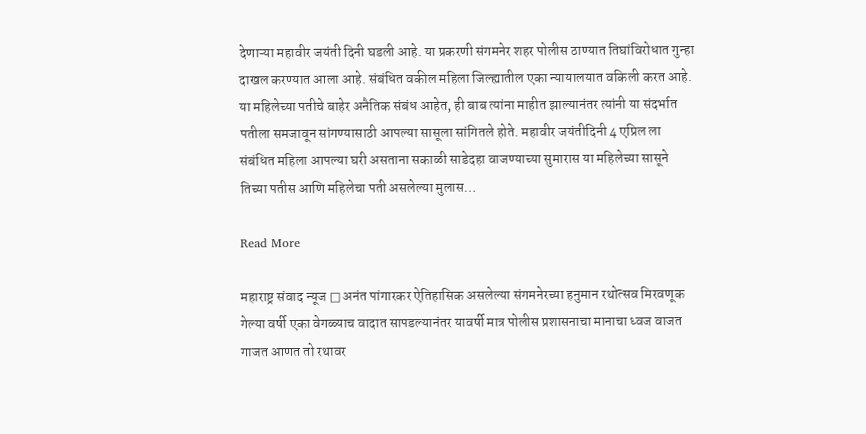देणाऱ्या महावीर जयंती दिनी घडली आहे. या प्रकरणी संगमनेर शहर पोलीस ठाण्यात तिघांविरोधात गुन्हा दाखल करण्यात आला आहे. संबंधित वकील महिला जिल्ह्यातील एका न्यायालयात वकिली करत आहे. या महिलेच्या पतीचे बाहेर अनैतिक संबंध आहेत, ही बाब त्यांना माहीत झाल्यानंतर त्यांनी या संदर्भात पतीला समजावून सांगण्यासाठी आपल्या सासूला सांगितले होते. महावीर जयंतीदिनी 4 एप्रिल ला संबंधित महिला आपल्या घरी असताना सकाळी साडेदहा वाजण्याच्या सुमारास या महिलेच्या सासूने तिच्या पतीस आणि महिलेचा पती असलेल्या मुलास…

Read More

महाराष्ट्र संवाद न्यूज □ अनंत पांगारकर ऐतिहासिक असलेल्या संगमनेरच्या हनुमान रथोत्सव मिरवणूक गेल्या वर्षी एका वेगळ्याच वादात सापडल्यानंतर यावर्षी मात्र पोलीस प्रशासनाचा मानाचा ध्वज वाजत गाजत आणत तो रथावर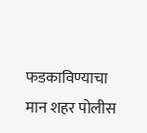फडकाविण्याचा मान शहर पोलीस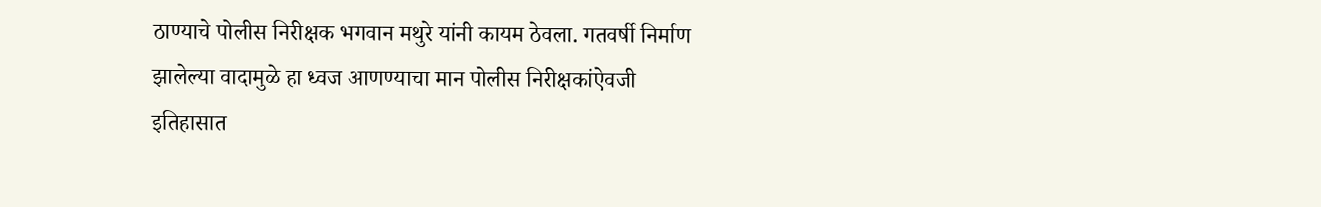ठाण्याचे पोलीस निरीक्षक भगवान मथुरे यांनी कायम ठेवला. गतवर्षी निर्माण झालेल्या वादामुळे हा ध्वज आणण्याचा मान पोलीस निरीक्षकांऐवजी इतिहासात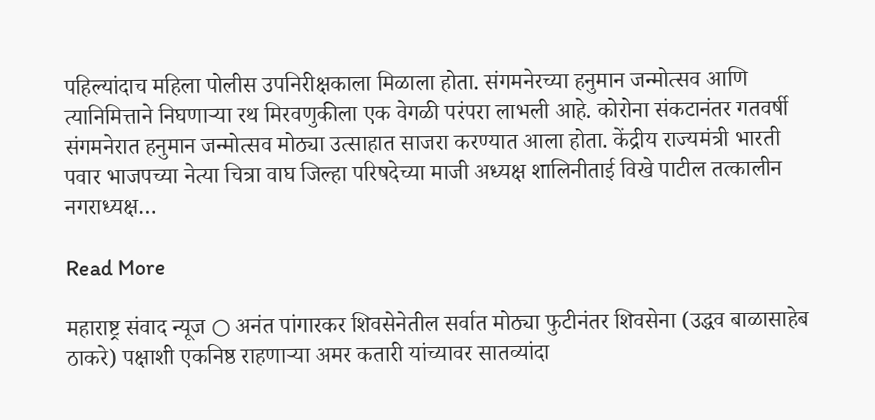पहिल्यांदाच महिला पोलीस उपनिरीक्षकाला मिळाला होता. संगमनेरच्या हनुमान जन्मोत्सव आणि त्यानिमित्ताने निघणाऱ्या रथ मिरवणुकीला एक वेगळी परंपरा लाभली आहे. कोरोना संकटानंतर गतवर्षी संगमनेरात हनुमान जन्मोत्सव मोठ्या उत्साहात साजरा करण्यात आला होता. केंद्रीय राज्यमंत्री भारती पवार भाजपच्या नेत्या चित्रा वाघ जिल्हा परिषदेच्या माजी अध्यक्ष शालिनीताई विखे पाटील तत्कालीन नगराध्यक्ष…

Read More

महाराष्ट्र संवाद न्यूज ○ अनंत पांगारकर शिवसेनेतील सर्वात मोठ्या फुटीनंतर शिवसेना (उद्धव बाळासाहेब ठाकरे) पक्षाशी एकनिष्ठ राहणाऱ्या अमर कतारी यांच्यावर सातव्यांदा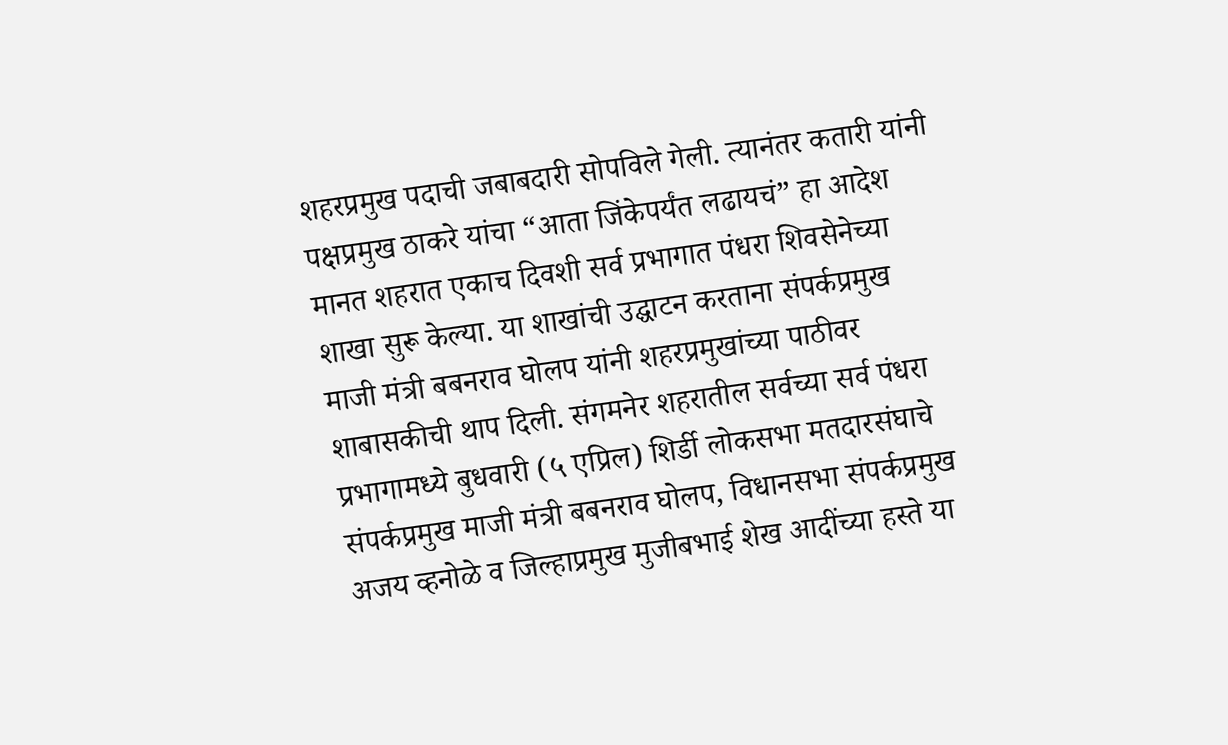शहरप्रमुख पदाची जबाबदारी सोपविले गेली. त्यानंतर कतारी यांनी पक्षप्रमुख ठाकरे यांचा “आता जिंकेपर्यंत लढायचं” हा आदेश मानत शहरात एकाच दिवशी सर्व प्रभागात पंधरा शिवसेनेच्या शाखा सुरू केल्या. या शाखांची उद्घाटन करताना संपर्कप्रमुख माजी मंत्री बबनराव घोलप यांनी शहरप्रमुखांच्या पाठीवर शाबासकीची थाप दिली. संगमनेर शहरातील सर्वच्या सर्व पंधरा प्रभागामध्ये बुधवारी (५ एप्रिल) शिर्डी लोकसभा मतदारसंघाचे संपर्कप्रमुख माजी मंत्री बबनराव घोलप, विधानसभा संपर्कप्रमुख अजय व्हनोळे व जिल्हाप्रमुख मुजीबभाई शेख आदींच्या हस्ते या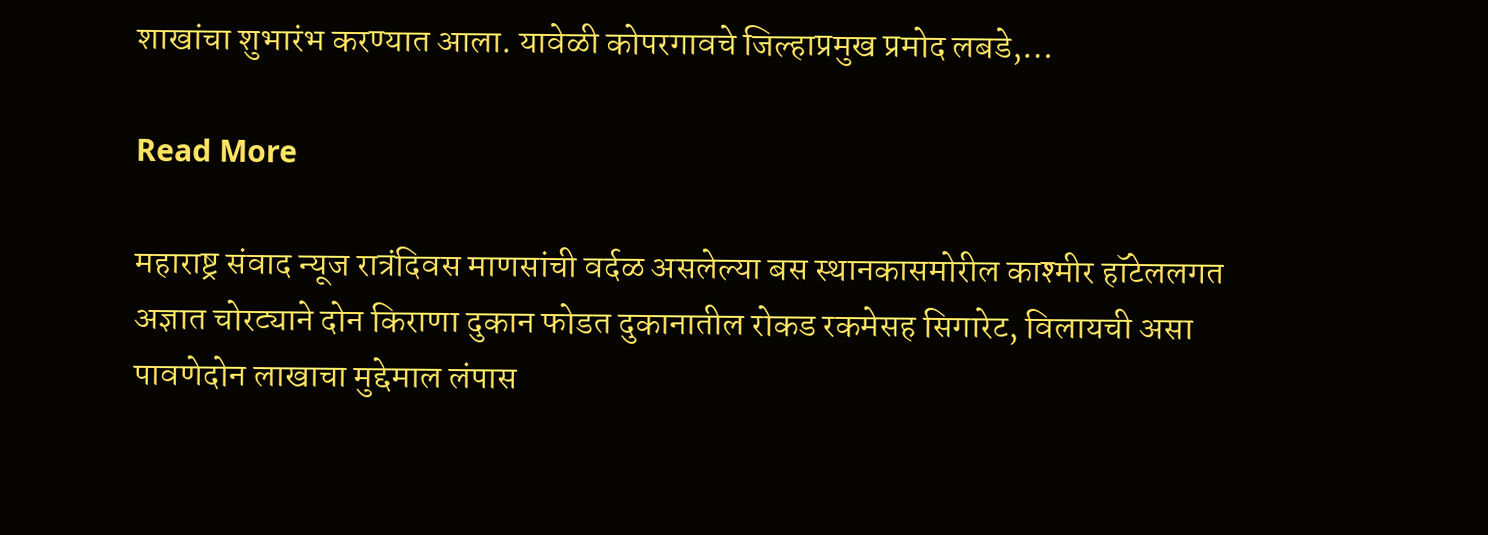शाखांचा शुभारंभ करण्यात आला. यावेळी कोपरगावचे जिल्हाप्रमुख प्रमोद लबडे,…

Read More

महाराष्ट्र संवाद न्यूज रात्रंदिवस माणसांची वर्दळ असलेल्या बस स्थानकासमोरील काश्मीर हॉटेललगत अज्ञात चोरट्याने दोन किराणा दुकान फोडत दुकानातील रोकड रकमेसह सिगारेट, विलायची असा पावणेदोन लाखाचा मुद्देमाल लंपास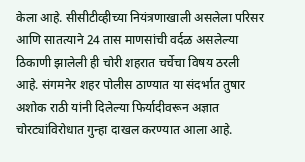केला आहे. सीसीटीव्हीच्या नियंत्रणाखाली असलेला परिसर आणि सातत्याने 24 तास माणसांची वर्दळ असलेल्या ठिकाणी झालेली ही चोरी शहरात चर्चेचा विषय ठरली आहे. संगमनेर शहर पोलीस ठाण्यात या संदर्भात तुषार अशोक राठी यांनी दिलेल्या फिर्यादीवरून अज्ञात चोरट्यांविरोधात गुन्हा दाखल करण्यात आला आहे.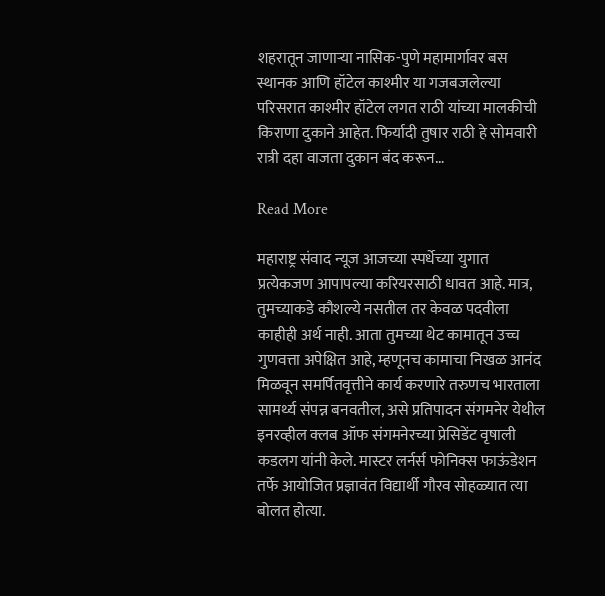शहरातून जाणाऱ्या नासिक-पुणे महामार्गावर बस स्थानक आणि हॉटेल काश्मीर या गजबजलेल्या परिसरात काश्मीर हॉटेल लगत राठी यांच्या मालकीची किराणा दुकाने आहेत. फिर्यादी तुषार राठी हे सोमवारी रात्री दहा वाजता दुकान बंद करून…

Read More

महाराष्ट्र संवाद न्यूज आजच्या स्पर्धेच्या युगात प्रत्येकजण आपापल्या करियरसाठी धावत आहे. मात्र, तुमच्याकडे कौशल्ये नसतील तर केवळ पदवीला काहीही अर्थ नाही. आता तुमच्या थेट कामातून उच्च गुणवत्ता अपेक्षित आहे, म्हणूनच कामाचा निखळ आनंद मिळवून समर्पितवृत्तीने कार्य करणारे तरुणच भारताला सामर्थ्य संपन्न बनवतील, असे प्रतिपादन संगमनेर येथील इनरव्हील क्लब ऑफ संगमनेरच्या प्रेसिडेंट वृषाली कडलग यांनी केले. मास्टर लर्नर्स फोनिक्स फाऊंडेशन तर्फे आयोजित प्रज्ञावंत विद्यार्थी गौरव सोहळ्यात त्या बोलत होत्या.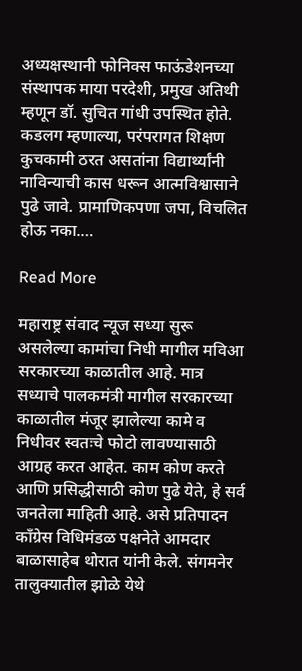अध्यक्षस्थानी फोनिक्स फाऊंडेशनच्या संस्थापक माया परदेशी, प्रमुख अतिथी म्हणून डॉ. सुचित गांधी उपस्थित होते. कडलग म्हणाल्या, परंपरागत शिक्षण कुचकामी ठरत असतांना विद्यार्थ्यांनी नाविन्याची कास धरून आत्मविश्वासाने पुढे जावे. प्रामाणिकपणा जपा, विचलित होऊ नका.…

Read More

महाराष्ट्र संवाद न्यूज सध्या सुरू असलेल्या कामांचा निधी मागील मविआ सरकारच्या काळातील आहे. मात्र सध्याचे पालकमंत्री मागील सरकारच्या काळातील मंजूर झालेल्या कामे व निधीवर स्वतःचे फोटो लावण्यासाठी आग्रह करत आहेत. काम कोण करते आणि प्रसिद्धीसाठी कोण पुढे येते, हे सर्व जनतेला माहिती आहे. असे प्रतिपादन काँग्रेस विधिमंडळ पक्षनेते आमदार बाळासाहेब थोरात यांनी केले. संगमनेर तालुक्यातील झोळे येथे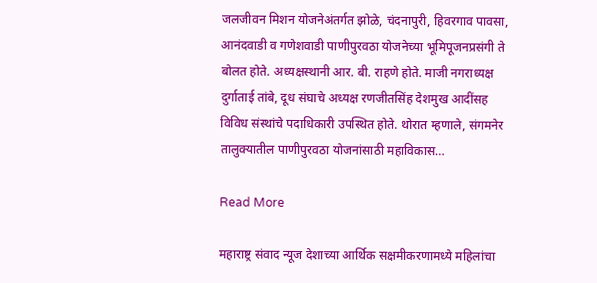जलजीवन मिशन योजनेअंतर्गत झोळे, चंदनापुरी, हिवरगाव पावसा, आनंदवाडी व गणेशवाडी पाणीपुरवठा योजनेच्या भूमिपूजनप्रसंगी ते बोलत होते. अध्यक्षस्थानी आर. बी. राहणे होते. माजी नगराध्यक्ष दुर्गाताई तांबे, दूध संघाचे अध्यक्ष रणजीतसिंह देशमुख आदींसह विविध संस्थांचे पदाधिकारी उपस्थित होते. थोरात म्हणाले, संगमनेर तालुक्यातील पाणीपुरवठा योजनांसाठी महाविकास…

Read More

महाराष्ट्र संवाद न्यूज देशाच्या आर्थिक सक्षमीकरणामध्ये महिलांचा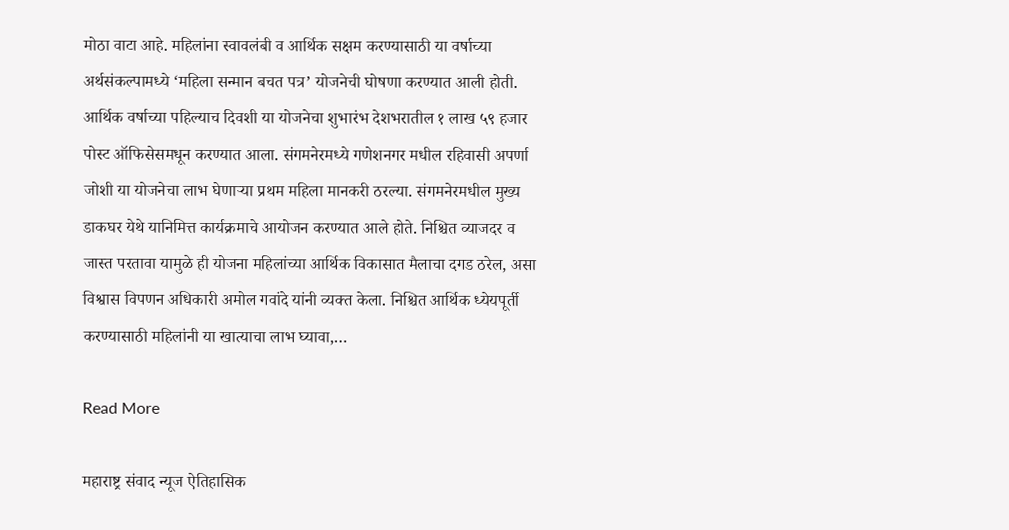मोठा वाटा आहे. महिलांना स्वावलंबी व आर्थिक सक्षम करण्यासाठी या वर्षाच्या अर्थसंकल्पामध्ये ‘महिला सन्मान बचत पत्र’ योजनेची घोषणा करण्यात आली होती. आर्थिक वर्षाच्या पहिल्याच दिवशी या योजनेचा शुभारंभ देशभरातील १ लाख ५९ हजार पोस्ट ऑफिसेसमधून करण्यात आला. संगमनेरमध्ये गणेशनगर मधील रहिवासी अपर्णा जोशी या योजनेचा लाभ घेणाऱ्या प्रथम महिला मानकरी ठरल्या. संगमनेरमधील मुख्य डाकघर येथे यानिमित्त कार्यक्रमाचे आयोजन करण्यात आले होते. निश्चित व्याजदर व जास्त परतावा यामुळे ही योजना महिलांच्या आर्थिक विकासात मैलाचा दगड ठरेल, असा विश्वास विपणन अधिकारी अमोल गवांदे यांनी व्यक्त केला. निश्चित आर्थिक ध्येयपूर्ती करण्यासाठी महिलांनी या खात्याचा लाभ घ्यावा,…

Read More

महाराष्ट्र संवाद न्यूज ऐतिहासिक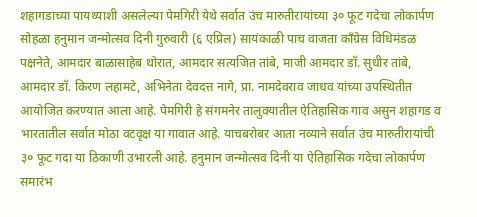शहागडाच्या पायथ्याशी असलेल्या पेमगिरी येथे सर्वात उंच मारुतीरायांच्या ३० फूट गदेचा लोकार्पण सोहळा हनुमान जन्मोत्सव दिनी गुरुवारी (६ एप्रिल) सायंकाळी पाच वाजता काँग्रेस विधिमंडळ पक्षनेते, आमदार बाळासाहेब थोरात, आमदार सत्यजित तांबे, माजी आमदार डॉ. सुधीर तांबे, आमदार डॉ. किरण लहामटे, अभिनेता देवदत्त नागे, प्रा. नामदेवराव जाधव यांच्या उपस्थितीत आयोजित करण्यात आला आहे. पेमगिरी हे संगमनेर तालुक्यातील ऐतिहासिक गाव असुन शहागड व भारतातील सर्वात मोठा वटवृक्ष या गावात आहे. याचबरोबर आता नव्याने सर्वात उंच मारुतीरायांची ३० फूट गदा या ठिकाणी उभारली आहे. हनुमान जन्मोत्सव दिनी या ऐतिहासिक गदेचा लोकार्पण समारंभ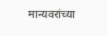मान्यवरांच्या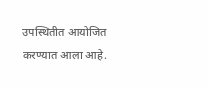उपस्थितीत आयोजित करण्यात आला आहे.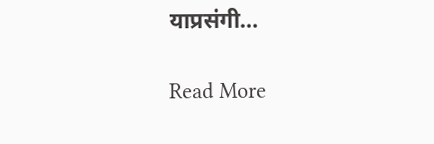याप्रसंगी…

Read More